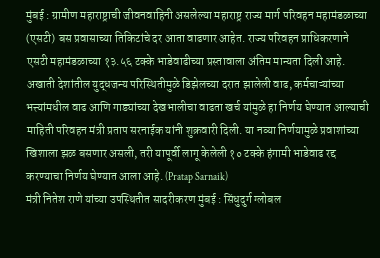मुंबई : ग्रामीण महाराष्ट्राची जीवनवाहिनी असलेल्या महाराष्ट्र राज्य मार्ग परिवहन महामंडळाच्या (एसटी) बस प्रवासाच्या तिकिटांचे दर आता वाढणार आहेत. राज्य परिवहन प्राधिकरणाने एसटी महामंडळाच्या १३.५६ टक्के भाडेवाढीच्या प्रस्तावाला अंतिम मान्यता दिली आहे. अखाती देशांतील युद्धजन्य परिस्थितीमुळे डिझेलच्या दरात झालेली वाढ, कर्मचाऱ्यांच्या भत्त्यांमधील वाढ आणि गाड्यांच्या देखभालीचा वाढता खर्च यांमुळे हा निर्णय घेण्यात आल्याची माहिती परिवहन मंत्री प्रताप सरनाईक यांनी शुक्रवारी दिली. या नव्या निर्णयामुळे प्रवाशांच्या खिशाला झळ बसणार असली, तरी यापूर्वी लागू केलेली १० टक्के हंगामी भाडेवाढ रद्द करण्याचा निर्णय घेण्यात आला आहे. (Pratap Sarnaik)
मंत्री नितेश राणे यांच्या उपस्थितीत सादरीकरण मुंबई : सिंधुदुर्ग ग्लोबल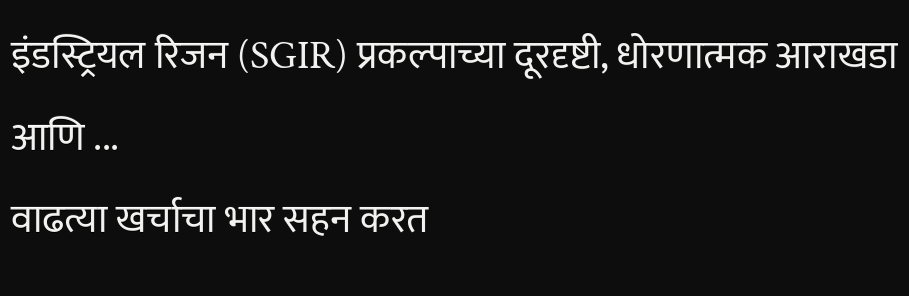इंडस्ट्रियल रिजन (SGIR) प्रकल्पाच्या दूरदृष्टी, धोरणात्मक आराखडा आणि ...
वाढत्या खर्चाचा भार सहन करत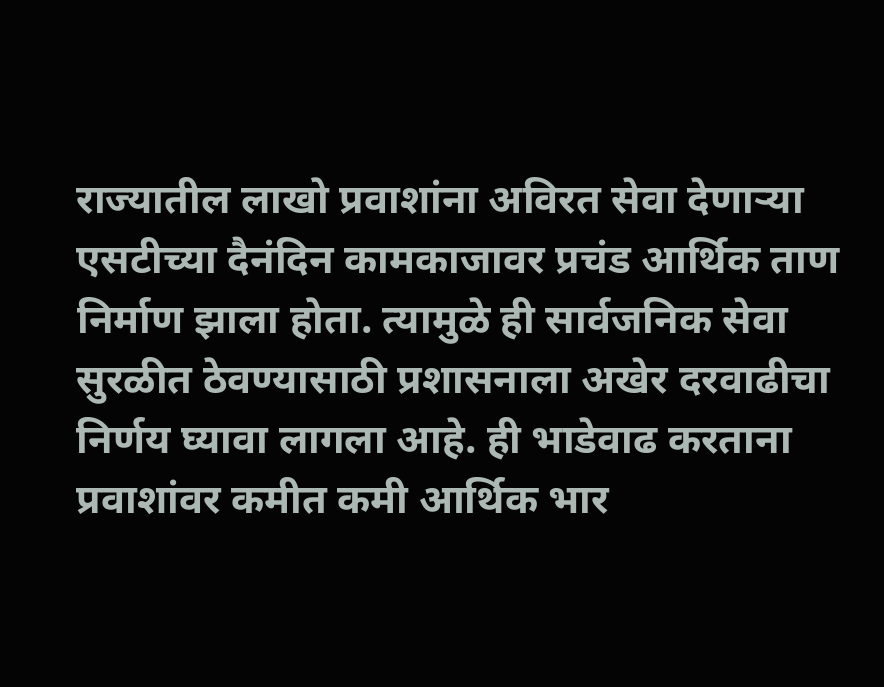राज्यातील लाखो प्रवाशांना अविरत सेवा देणाऱ्या एसटीच्या दैनंदिन कामकाजावर प्रचंड आर्थिक ताण निर्माण झाला होता. त्यामुळे ही सार्वजनिक सेवा सुरळीत ठेवण्यासाठी प्रशासनाला अखेर दरवाढीचा निर्णय घ्यावा लागला आहे. ही भाडेवाढ करताना प्रवाशांवर कमीत कमी आर्थिक भार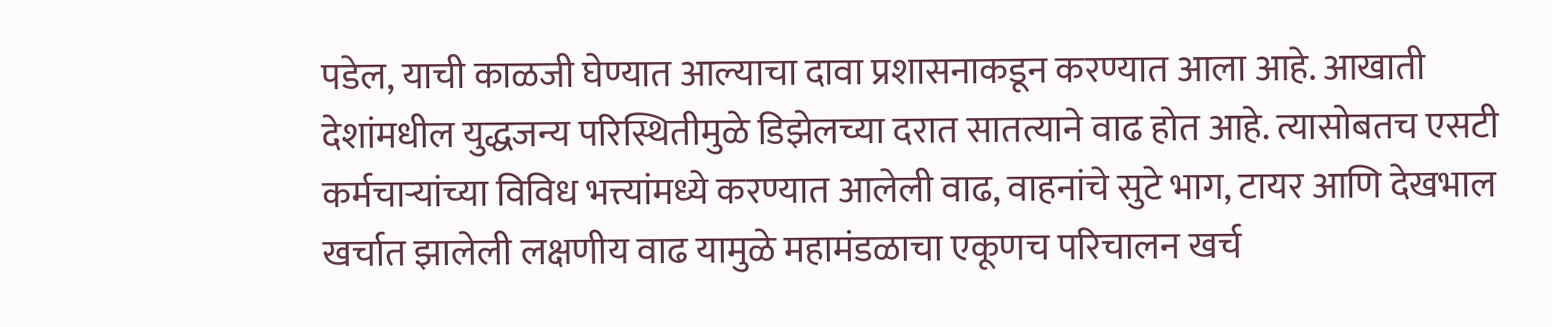पडेल, याची काळजी घेण्यात आल्याचा दावा प्रशासनाकडून करण्यात आला आहे. आखाती देशांमधील युद्धजन्य परिस्थितीमुळे डिझेलच्या दरात सातत्याने वाढ होत आहे. त्यासोबतच एसटी कर्मचाऱ्यांच्या विविध भत्त्यांमध्ये करण्यात आलेली वाढ, वाहनांचे सुटे भाग, टायर आणि देखभाल खर्चात झालेली लक्षणीय वाढ यामुळे महामंडळाचा एकूणच परिचालन खर्च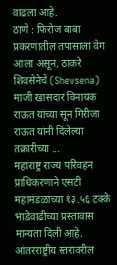वाढला आहे.
ठाणे : फिरोज बाबा प्रकरणातील तपासाला वेग आला असून, ठाकरे शिवसेनेचे (Shevsena) माजी खासदार विनायक राऊत यांच्या सून गिरीजा राऊत यांनी दिलेल्या तक्रारीच्या ...
महाराष्ट्र राज्य परिवहन प्राधिकरणाने एसटी महामंडळाच्या १३.५६ टक्के भाडेवाढीच्या प्रस्तावास मान्यता दिली आहे. आंतरराष्ट्रीय स्तरावरील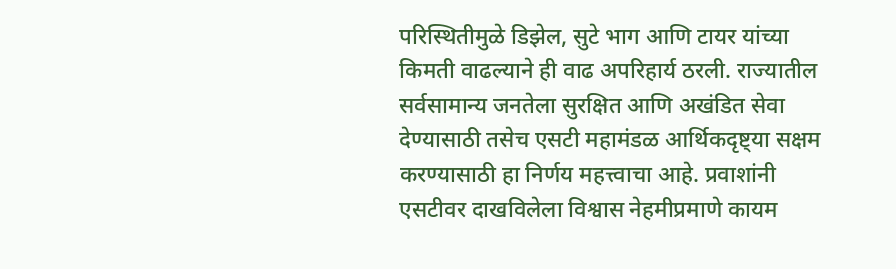परिस्थितीमुळे डिझेल, सुटे भाग आणि टायर यांच्या किमती वाढल्याने ही वाढ अपरिहार्य ठरली. राज्यातील सर्वसामान्य जनतेला सुरक्षित आणि अखंडित सेवा देण्यासाठी तसेच एसटी महामंडळ आर्थिकदृष्ट्या सक्षम करण्यासाठी हा निर्णय महत्त्वाचा आहे. प्रवाशांनी एसटीवर दाखविलेला विश्वास नेहमीप्रमाणे कायम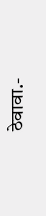ठेवावा.-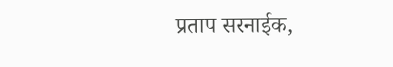प्रताप सरनाईक,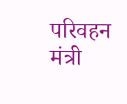परिवहन मंत्री